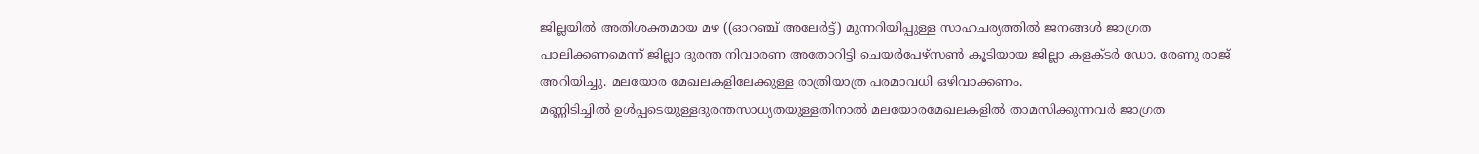ജില്ലയിൽ അതിശക്തമായ മഴ ((ഓറഞ്ച് അലേർട്ട്) മുന്നറിയിപ്പുള്ള സാഹചര്യത്തിൽ ജനങ്ങൾ ജാഗ്രത പാലിക്കണമെന്ന് ജില്ലാ ദുരന്ത നിവാരണ അതോറിട്ടി ചെയർപേഴ്സൺ കൂടിയായ ജില്ലാ കളക്ടർ ഡോ. രേണു രാജ് അറിയിച്ചു. മലയോര മേഖലകളിലേക്കുള്ള രാത്രിയാത്ര പരമാവധി ഒഴിവാക്കണം.
മണ്ണിടിച്ചിൽ ഉൾപ്പടെയുള്ളദുരന്തസാധ്യതയുള്ളതിനാൽ മലയോരമേഖലകളിൽ താമസിക്കുന്നവർ ജാഗ്രത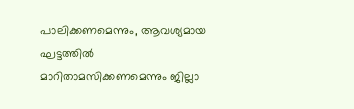പാലിക്കണമെന്നും, ആവശ്യമായ ഘട്ടത്തിൽ മാറിതാമസിക്കണമെന്നും ജില്ലാ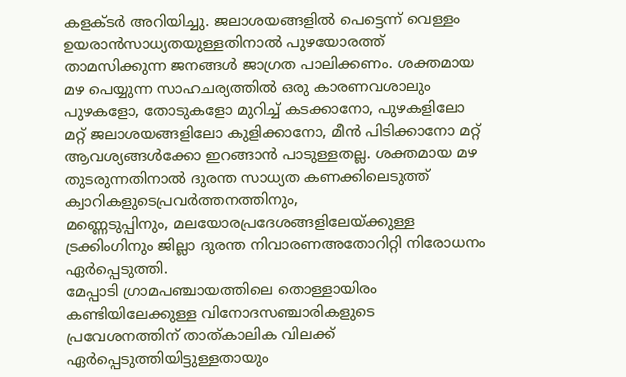കളക്ടർ അറിയിച്ചു. ജലാശയങ്ങളിൽ പെട്ടെന്ന് വെള്ളം ഉയരാൻസാധ്യതയുള്ളതിനാൽ പുഴയോരത്ത് താമസിക്കുന്ന ജനങ്ങൾ ജാഗ്രത പാലിക്കണം. ശക്തമായ മഴ പെയ്യുന്ന സാഹചര്യത്തിൽ ഒരു കാരണവശാലും പുഴകളോ, തോടുകളോ മുറിച്ച് കടക്കാനോ, പുഴകളിലോ മറ്റ് ജലാശയങ്ങളിലോ കുളിക്കാനോ, മീൻ പിടിക്കാനോ മറ്റ് ആവശ്യങ്ങൾക്കോ ഇറങ്ങാൻ പാടുള്ളതല്ല. ശക്തമായ മഴ തുടരുന്നതിനാൽ ദുരന്ത സാധ്യത കണക്കിലെടുത്ത് ക്വാറികളുടെപ്രവർത്തനത്തിനും,
മണ്ണെടുപ്പിനും, മലയോരപ്രദേശങ്ങളിലേയ്ക്കുള്ള ട്രക്കിംഗിനും ജില്ലാ ദുരന്ത നിവാരണഅതോറിറ്റി നിരോധനം ഏർപ്പെടുത്തി.
മേപ്പാടി ഗ്രാമപഞ്ചായത്തിലെ തൊള്ളായിരം കണ്ടിയിലേക്കുള്ള വിനോദസഞ്ചാരികളുടെ പ്രവേശനത്തിന് താത്കാലിക വിലക്ക്
ഏർപ്പെടുത്തിയിട്ടുള്ളതായും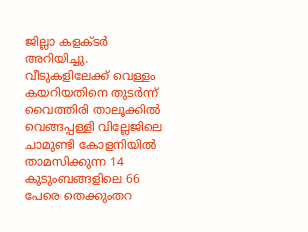ജില്ലാ കളക്ടർ അറിയിച്ചു. വീടുകളിലേക്ക് വെള്ളം കയറിയതിനെ തുടർന്ന് വൈത്തിരി താലൂക്കിൽ വെങ്ങപ്പള്ളി വില്ലേജിലെ ചാമുണ്ടി കോളനിയിൽ താമസിക്കുന്ന 14 കുടുംബങ്ങളിലെ 66 പേരെ തെക്കുംതറ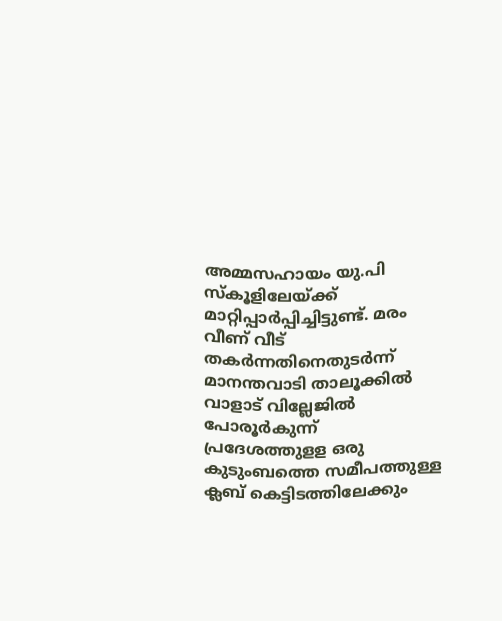അമ്മസഹായം യു.പി സ്കൂളിലേയ്ക്ക് മാറ്റിപ്പാർപ്പിച്ചിട്ടുണ്ട്. മരം വീണ് വീട് തകർന്നതിനെതുടർന്ന് മാനന്തവാടി താലൂക്കിൽ വാളാട് വില്ലേജിൽ പോരൂർകുന്ന് പ്രദേശത്തുളള ഒരു കുടുംബത്തെ സമീപത്തുള്ള ക്ലബ് കെട്ടിടത്തിലേക്കും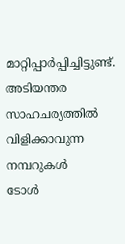മാറ്റിപ്പാർപ്പിച്ചിട്ടുണ്ട്.
അടിയന്തര സാഹചര്യത്തിൽ വിളിക്കാവുന്ന നമ്പറുകൾ
ടോൾ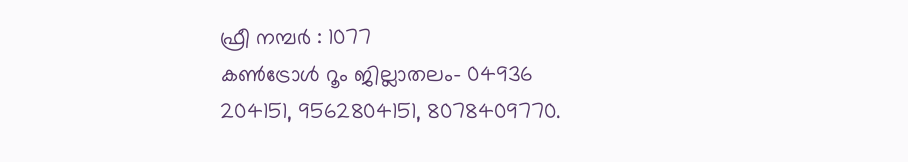ഫ്രീ നമ്പർ : 1077
കൺട്രോൾ റൂം ജില്ലാതലം- 04936 204151, 9562804151, 8078409770.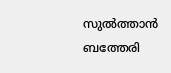സുൽത്താൻ ബത്തേരി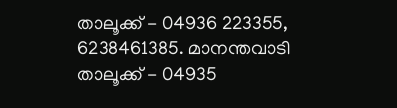താലൂക്ക് - 04936 223355, 6238461385. മാനന്തവാടി താലൂക്ക് - 04935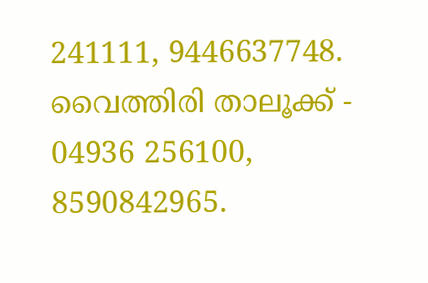241111, 9446637748. വൈത്തിരി താലൂക്ക് - 04936 256100,
8590842965.